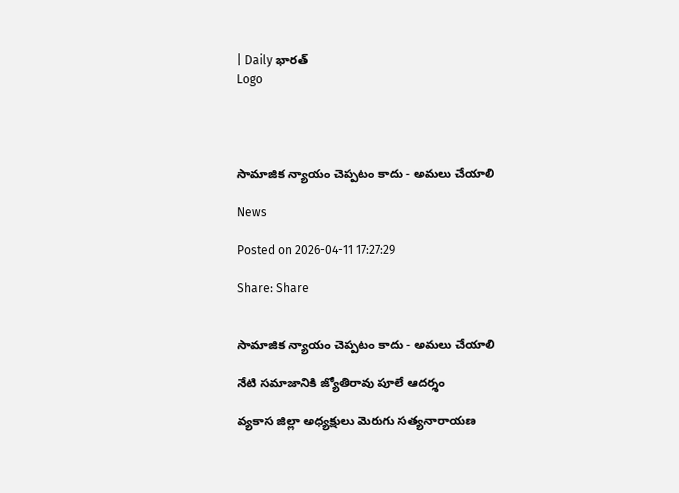| Daily భారత్
Logo




సామాజిక న్యాయం చెప్పటం కాదు - అమలు చేయాలి

News

Posted on 2026-04-11 17:27:29

Share: Share


సామాజిక న్యాయం చెప్పటం కాదు - అమలు చేయాలి

నేటి సమాజానికి జ్యోతిరావు పూలే ఆదర్శం

వ్యకాస జిల్లా అధ్యక్షులు మెరుగు సత్యనారాయణ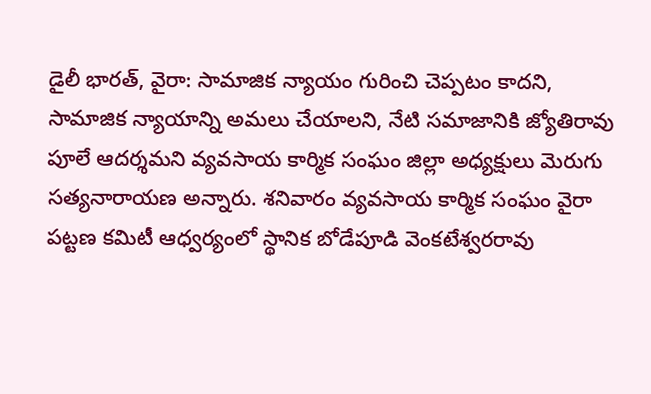డైలీ భారత్, వైరా: సామాజిక న్యాయం గురించి చెప్పటం కాదని, సామాజిక న్యాయాన్ని అమలు చేయాలని, నేటి సమాజానికి జ్యోతిరావు పూలే ఆదర్శమని వ్యవసాయ కార్మిక సంఘం జిల్లా అధ్యక్షులు మెరుగు సత్యనారాయణ అన్నారు. శనివారం వ్యవసాయ కార్మిక సంఘం వైరా పట్టణ కమిటీ ఆధ్వర్యంలో స్థానిక బోడేపూడి వెంకటేశ్వరరావు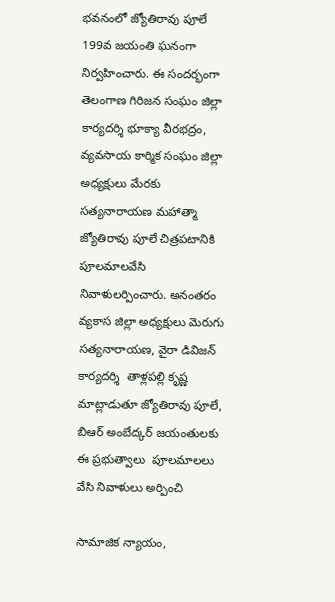భవనంలో జ్యోతిరావు పూలే 199వ జయంతి ఘనంగా నిర్వహించారు. ఈ సందర్భంగా తెలంగాణ గిరిజన సంఘం జిల్లా కార్యదర్శి భూక్యా వీరభద్రం, వ్యవసాయ కార్మిక సంఘం జిల్లా అధ్యక్షులు మేరకు సత్యనారాయణ మహాత్మా జ్యోతిరావు పూలే చిత్రపటానికి పూలమాలవేసి నివాళులర్పించారు. అనంతరం వ్యకాస జిల్లా అధ్యక్షులు మెరుగు సత్యనారాయణ, వైరా డివిజన్ కార్యదర్శి  తాళ్లపల్లి కృష్ణ మాట్లాడుతూ జ్యోతిరావు పూలే, బిఆర్ అంబేద్కర్ జయంతులకు ఈ ప్రభుత్వాలు  పూలమాలలు వేసి నివాళులు అర్పించి

సామాజిక న్యాయం,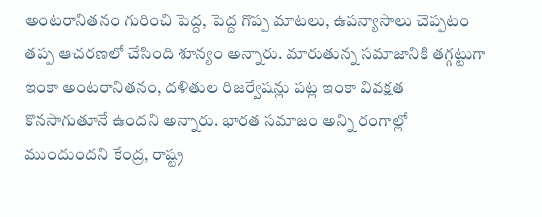అంటరానితనం గురించి పెద్ద, పెద్ద గొప్ప మాటలు, ఉపన్యాసాలు చెప్పటం తప్ప ఆచరణలో చేసింది శూన్యం అన్నారు. మారుతున్న సమాజానికి తగ్గట్టుగా ఇంకా అంటరానితనం, దళితుల రిజర్వేషన్లు పట్ల ఇంకా వివక్షత కొనసాగుతూనే ఉందని అన్నారు. భారత సమాజం అన్ని రంగాల్లో ముందుందని కేంద్ర, రాష్ట్ర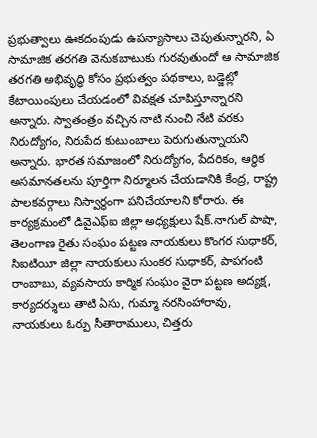ప్రభుత్వాలు ఊకదంపుడు ఉపన్యాసాలు చెపుతున్నారని, ఏ సామాజిక తరగతి వెనుకబాటుకు గురవుతుందో ఆ సామాజిక తరగతి అభివృద్ధి కోసం ప్రభుత్వం పథకాలు, బడ్జెట్లో కేటాయింపులు చేయడంలో వివక్షత చూపిస్తూన్నారని అన్నారు. స్వాతంత్రం వచ్చిన నాటి నుంచి నేటి వరకు నిరుద్యోగం, నిరుపేద కుటుంబాలు పెరుగుతున్నాయని అన్నారు. భారత సమాజంలో నిరుద్యోగం, పేదరికం, ఆర్థిక అసమానతలను పూర్తిగా నిర్మూలన చేయడానికి కేంద్ర, రాష్ట్ర పాలకవర్గాలు నిస్వార్థంగా పనిచేయాలని కోరారు. ఈ కార్యక్రమంలో డివైఎఫ్ఐ జిల్లా అధ్యక్షులు షేక్.నాగుల్ పాషా, తెలంగాణ రైతు సంఘం పట్టణ నాయకులు కొంగర సుధాకర్, సిఐటియీ జిల్లా నాయకులు సుంకర సుధాకర్, పాపగంటి రాంబాబు, వ్యవసాయ కార్మిక సంఘం వైరా పట్టణ అద్యక్ష, కార్యదర్శులు తాటి ఏసు, గుమ్మా నరసింహారావు, నాయకులు ఓర్పు సీతారాములు, చిత్తరు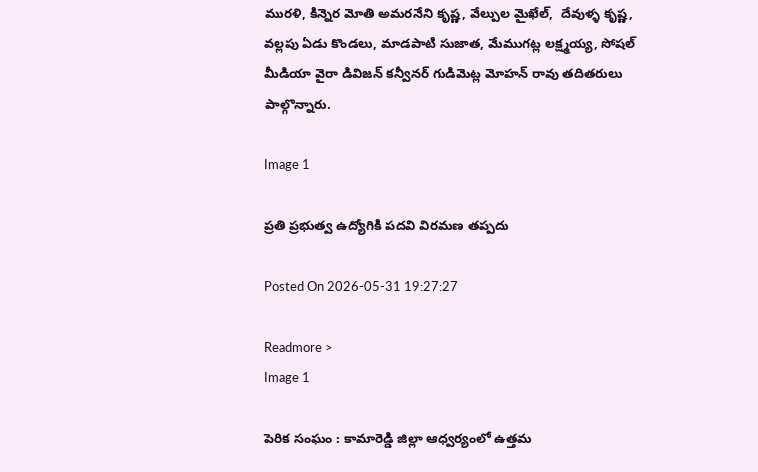మురళి, కిన్నెర మోతి అమరనేని కృష్ణ, వేల్పుల మైఖేల్,  దేవుళ్ళ కృష్ణ, వల్లపు ఏడు కొండలు, మాడపాటి సుజాత, మేముగట్ల లక్ష్మయ్య, సోషల్ మీడియా వైరా డివిజన్ కన్వీనర్ గుడిమెట్ల మోహన్ రావు తదితరులు పాల్గొన్నారు.

Image 1

ప్రతి ప్రభుత్వ ఉద్యోగికి పదవి విరమణ తప్పదు

Posted On 2026-05-31 19:27:27

Readmore >
Image 1

పెరిక సంఘం : కామారెడ్డి జిల్లా ఆధ్వర్యంలో ఉత్తమ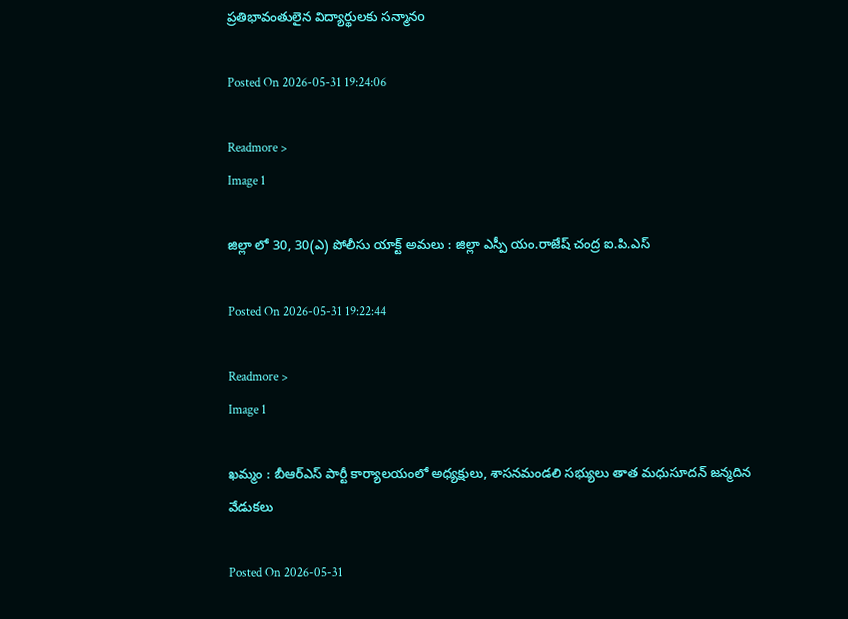ప్రతిభావంతులైన విద్యార్థులకు సన్మానo

Posted On 2026-05-31 19:24:06

Readmore >
Image 1

జిల్లా లో 30, 30(ఎ) పోలీసు యాక్ట్ అమలు : జిల్లా ఎస్పీ యం.రాజేష్ చంద్ర ఐ.పి.ఎస్

Posted On 2026-05-31 19:22:44

Readmore >
Image 1

ఖమ్మం : బీఆర్ఎస్ పార్టీ కార్యాలయంలో అధ్యక్షులు, శాసనమండలి సభ్యులు తాత మధుసూదన్ జన్మదిన వేడుకలు

Posted On 2026-05-31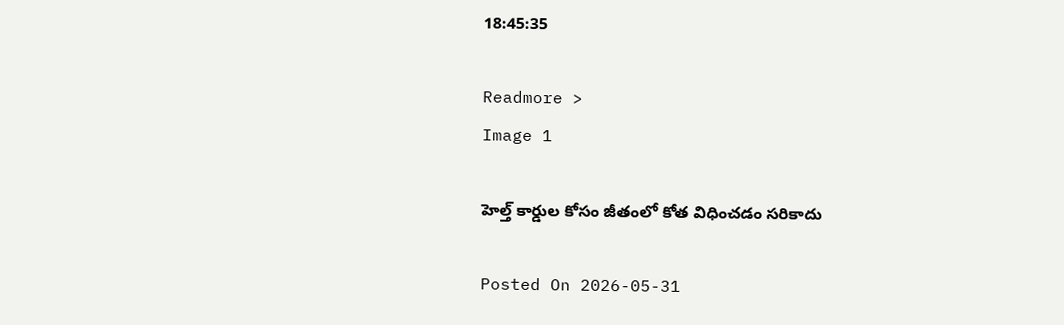18:45:35

Readmore >
Image 1

హెల్త్ కార్డుల కోసం జీతంలో కోత విధించడం సరికాదు

Posted On 2026-05-31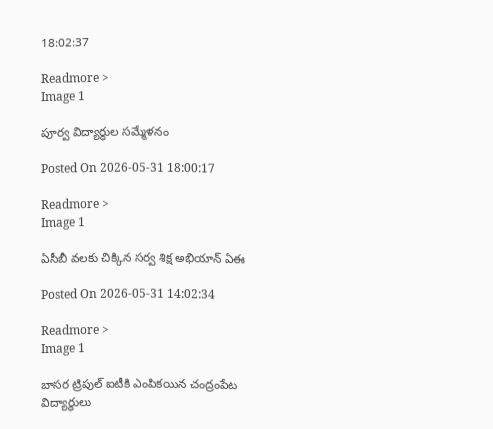18:02:37

Readmore >
Image 1

పూర్వ విద్యార్థుల సమ్మేళనం

Posted On 2026-05-31 18:00:17

Readmore >
Image 1

ఏసీబీ వలకు చిక్కిన సర్వ శిక్ష అభియాన్ ఏఈ

Posted On 2026-05-31 14:02:34

Readmore >
Image 1

బాసర ట్రిపుల్ ఐటీకి ఎంపికయిన చంద్రంపేట విద్యార్థులు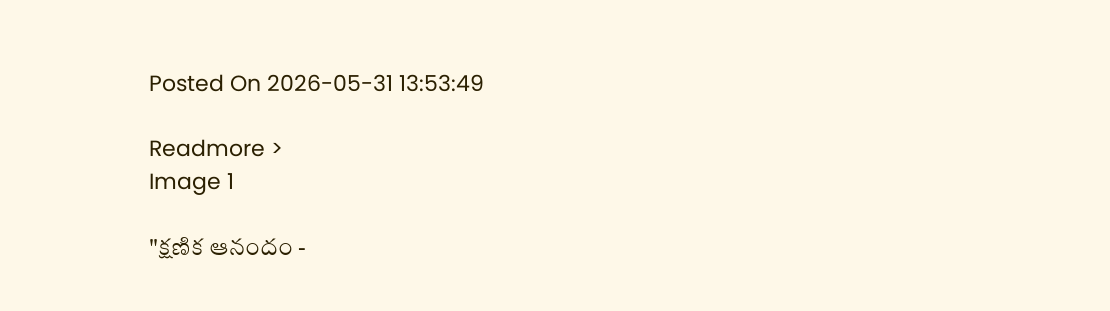Posted On 2026-05-31 13:53:49

Readmore >
Image 1

"క్షణిక ఆనందం -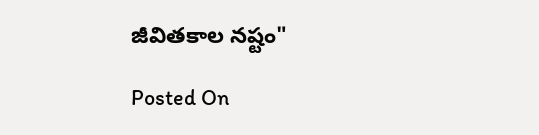జీవితకాల నష్టం"

Posted On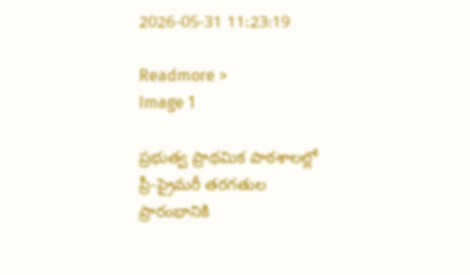2026-05-31 11:23:19

Readmore >
Image 1

ప్రభుత్వ ప్రాథమిక పాఠశాలల్లో ప్రీ-ప్రైమరీ తరగతుల ప్రారంభానికి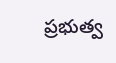ప్రభుత్వ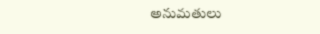అనుమతులు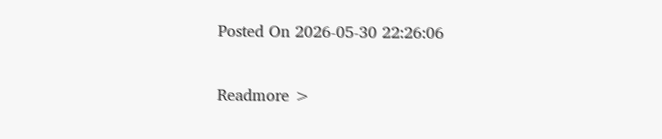Posted On 2026-05-30 22:26:06

Readmore >